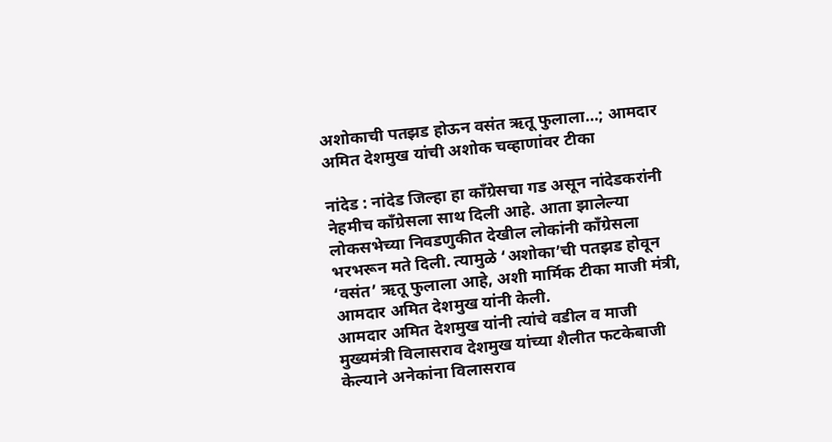अशोकाची पतझड होऊन वसंत ऋतू फुलाला…; आमदार अमित देशमुख यांची अशोक चव्हाणांवर टीका

नांदेड : नांदेड जिल्हा हा काँग्रेसचा गड असून नांदेडकरांनी नेहमीच काँग्रेसला साथ दिली आहे. आता झालेल्या लोकसभेच्या निवडणुकीत देखील लोकांनी काँग्रेसला भरभरून मते दिली. त्यामुळे ‘अशोका’ची पतझड होवून ‘वसंत’ ऋतू फुलाला आहे, अशी मार्मिक टीका माजी मंत्री, आमदार अमित देशमुख यांनी केली.
आमदार अमित देशमुख यांनी त्यांचे वडील व माजी मुख्यमंत्री विलासराव देशमुख यांच्या शैलीत फटकेबाजी केल्याने अनेकांना विलासराव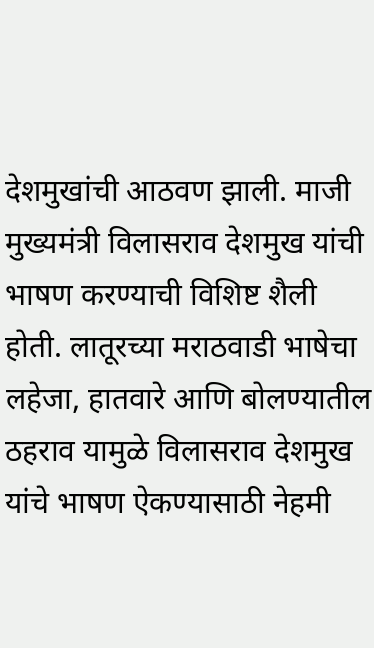देशमुखांची आठवण झाली. माजी मुख्यमंत्री विलासराव देशमुख यांची भाषण करण्याची विशिष्ट शैली होती. लातूरच्या मराठवाडी भाषेचा लहेजा, हातवारे आणि बोलण्यातील ठहराव यामुळे विलासराव देशमुख यांचे भाषण ऐकण्यासाठी नेहमी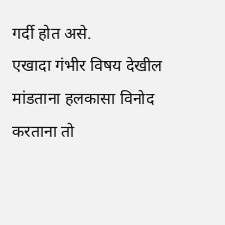गर्दी होत असे.
एखादा गंभीर विषय देखील मांडताना हलकासा विनोद करताना तो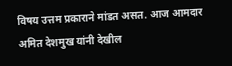विषय उत्तम प्रकाराने मांडत असत. आज आमदार अमित देशमुख यांनी देखील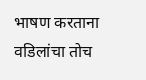भाषण करताना वडिलांचा तोच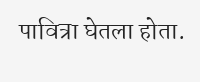पावित्रा घेतला होता.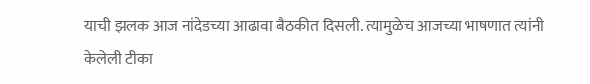याची झलक आज नांदेडच्या आढावा बैठकीत दिसली. त्यामुळेच आजच्या भाषणात त्यांनी केलेली टीका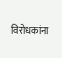विरोधकांना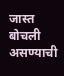जास्त बोचली असण्याची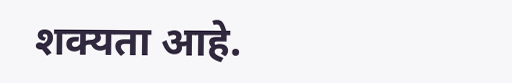शक्यता आहे.